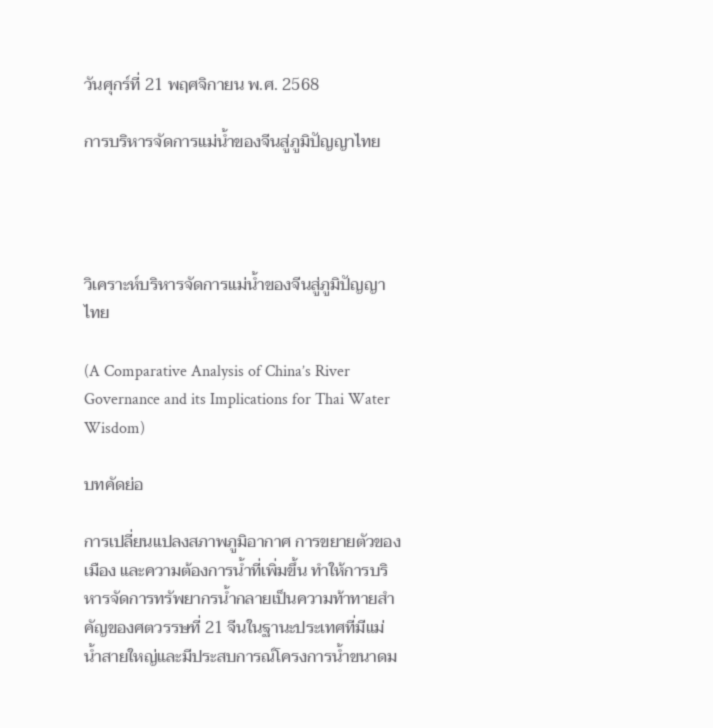วันศุกร์ที่ 21 พฤศจิกายน พ.ศ. 2568

การบริหารจัดการแม่น้ำของจีนสู่ภูมิปัญญาไทย




วิเคราะห์บริหารจัดการแม่น้ำของจีนสู่ภูมิปัญญาไทย

(A Comparative Analysis of China’s River Governance and its Implications for Thai Water Wisdom)

บทคัดย่อ

การเปลี่ยนแปลงสภาพภูมิอากาศ การขยายตัวของเมือง และความต้องการน้ำที่เพิ่มขึ้น ทำให้การบริหารจัดการทรัพยากรน้ำกลายเป็นความท้าทายสำคัญของศตวรรษที่ 21 จีนในฐานะประเทศที่มีแม่น้ำสายใหญ่และมีประสบการณ์โครงการน้ำขนาดม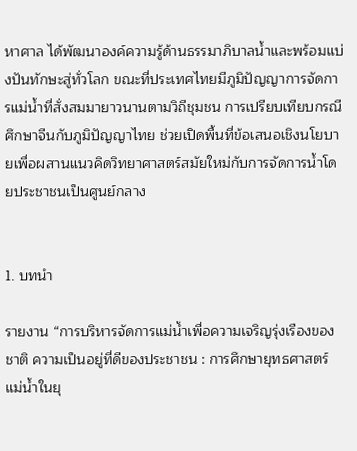หาศาล ได้พัฒนาองค์ความรู้ด้านธรรมาภิบาลน้ำและพร้อมแบ่งปันทักษะสู่ทั่วโลก ขณะที่ประเทศไทยมีภูมิปัญญาการจัดการแม่น้ำที่สั่งสมมายาวนานตามวิถีชุมชน การเปรียบเทียบกรณีศึกษาจีนกับภูมิปัญญาไทย ช่วยเปิดพื้นที่ข้อเสนอเชิงนโยบายเพื่อผสานแนวคิดวิทยาศาสตร์สมัยใหม่กับการจัดการน้ำโดยประชาชนเป็นศูนย์กลาง


1. บทนำ

รายงาน “การบริหารจัดการแม่น้ำเพื่อความเจริญรุ่งเรืองของชาติ ความเป็นอยู่ที่ดีของประชาชน : การศึกษายุทธศาสตร์แม่น้ำในยุ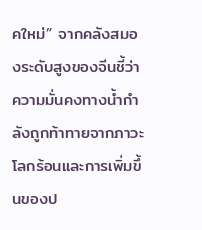คใหม่” จากคลังสมองระดับสูงของจีนชี้ว่า ความมั่นคงทางน้ำกำลังถูกท้าทายจากภาวะโลกร้อนและการเพิ่มขึ้นของป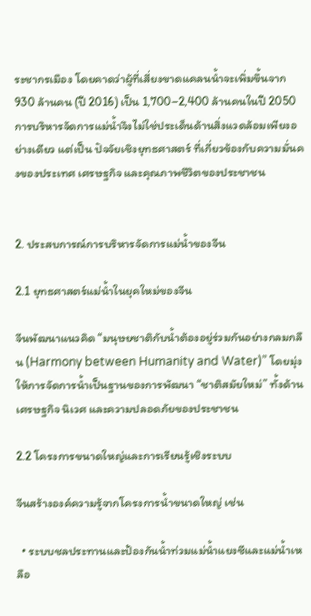ระชากรเมือง โดยคาดว่าผู้ที่เสี่ยงขาดแคลนน้ำจะเพิ่มขึ้นจาก 930 ล้านคน (ปี 2016) เป็น 1,700–2,400 ล้านคนในปี 2050 การบริหารจัดการแม่น้ำจึงไม่ใช่ประเด็นด้านสิ่งแวดล้อมเพียงอย่างเดียว แต่เป็น ปัจจัยเชิงยุทธศาสตร์ ที่เกี่ยวข้องกับความมั่นคงของประเทศ เศรษฐกิจ และคุณภาพชีวิตของประชาชน


2. ประสบการณ์การบริหารจัดการแม่น้ำของจีน

2.1 ยุทธศาสตร์แม่น้ำในยุคใหม่ของจีน

จีนพัฒนาแนวคิด “มนุษยชาติกับน้ำต้องอยู่ร่วมกันอย่างกลมกลืน (Harmony between Humanity and Water)” โดยมุ่งให้การจัดการน้ำเป็นฐานของการพัฒนา “ชาติสมัยใหม่” ทั้งด้านเศรษฐกิจ นิเวศ และความปลอดภัยของประชาชน

2.2 โครงการขนาดใหญ่และการเรียนรู้เชิงระบบ

จีนสร้างองค์ความรู้จากโครงการน้ำขนาดใหญ่ เช่น

  • ระบบชลประทานและป้องกันน้ำท่วมแม่น้ำแยงซีและแม่น้ำเหลือ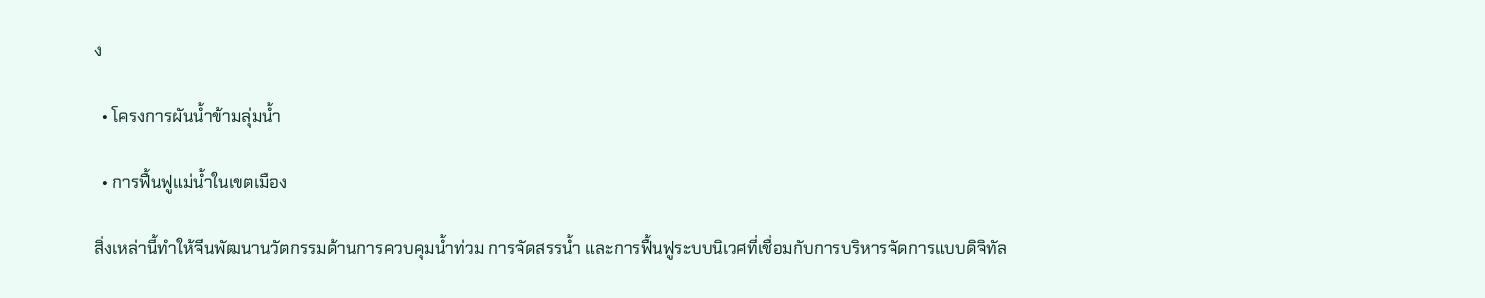ง

  • โครงการผันน้ำข้ามลุ่มน้ำ

  • การฟื้นฟูแม่น้ำในเขตเมือง

สิ่งเหล่านี้ทำให้จีนพัฒนานวัตกรรมด้านการควบคุมน้ำท่วม การจัดสรรน้ำ และการฟื้นฟูระบบนิเวศที่เชื่อมกับการบริหารจัดการแบบดิจิทัล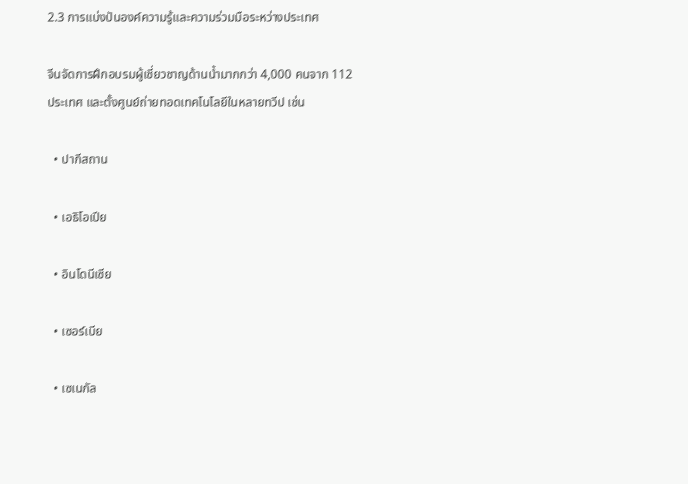2.3 การแบ่งปันองค์ความรู้และความร่วมมือระหว่างประเทศ

จีนจัดการฝึกอบรมผู้เชี่ยวชาญด้านน้ำมากกว่า 4,000 คนจาก 112 ประเทศ และตั้งศูนย์ถ่ายทอดเทคโนโลยีในหลายทวีป เช่น

  • ปากีสถาน

  • เอธิโอเปีย

  • อินโดนีเซีย

  • เซอร์เบีย

  • เซเนกัล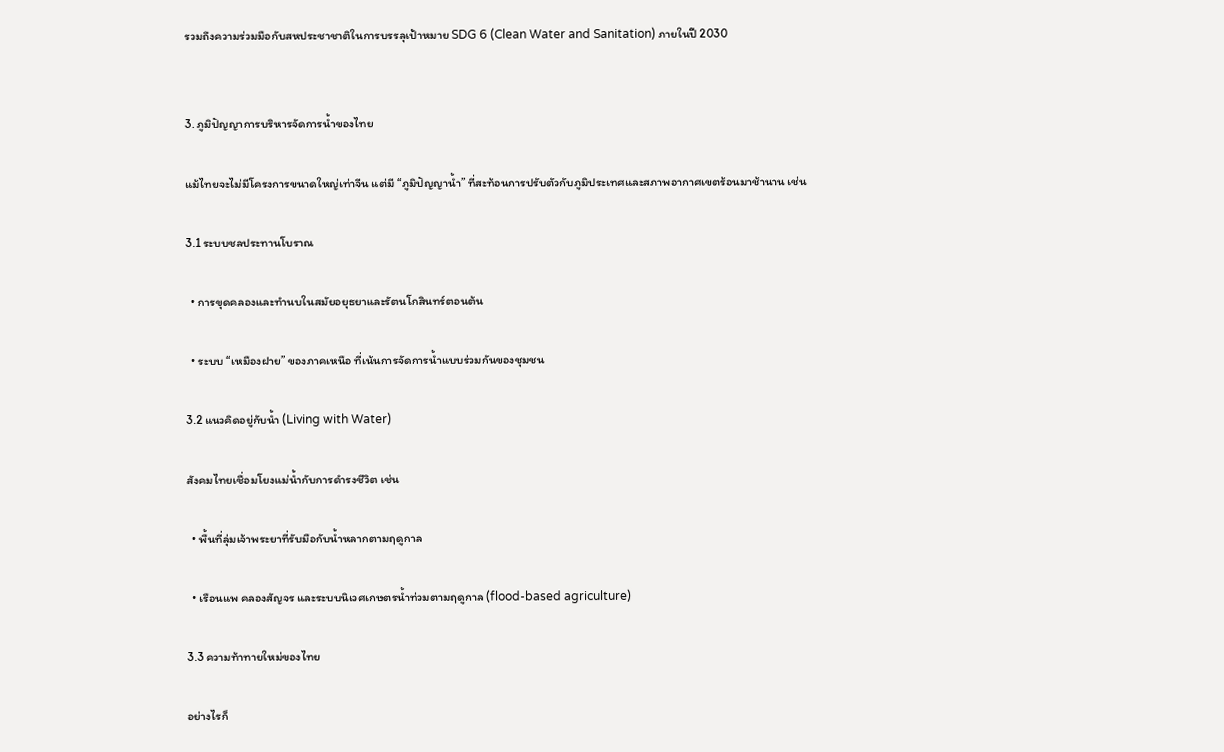รวมถึงความร่วมมือกับสหประชาชาติในการบรรลุเป้าหมาย SDG 6 (Clean Water and Sanitation) ภายในปี 2030


3. ภูมิปัญญาการบริหารจัดการน้ำของไทย

แม้ไทยจะไม่มีโครงการขนาดใหญ่เท่าจีน แต่มี “ภูมิปัญญาน้ำ” ที่สะท้อนการปรับตัวกับภูมิประเทศและสภาพอากาศเขตร้อนมาช้านาน เช่น

3.1 ระบบชลประทานโบราณ

  • การขุดคลองและทำนบในสมัยอยุธยาและรัตนโกสินทร์ตอนต้น

  • ระบบ “เหมืองฝาย” ของภาคเหนือ ที่เน้นการจัดการน้ำแบบร่วมกันของชุมชน

3.2 แนวคิดอยู่กับน้ำ (Living with Water)

สังคมไทยเชื่อมโยงแม่น้ำกับการดำรงชีวิต เช่น

  • พื้นที่ลุ่มเจ้าพระยาที่รับมือกับน้ำหลากตามฤดูกาล

  • เรือนแพ คลองสัญจร และระบบนิเวศเกษตรน้ำท่วมตามฤดูกาล (flood-based agriculture)

3.3 ความท้าทายใหม่ของไทย

อย่างไรก็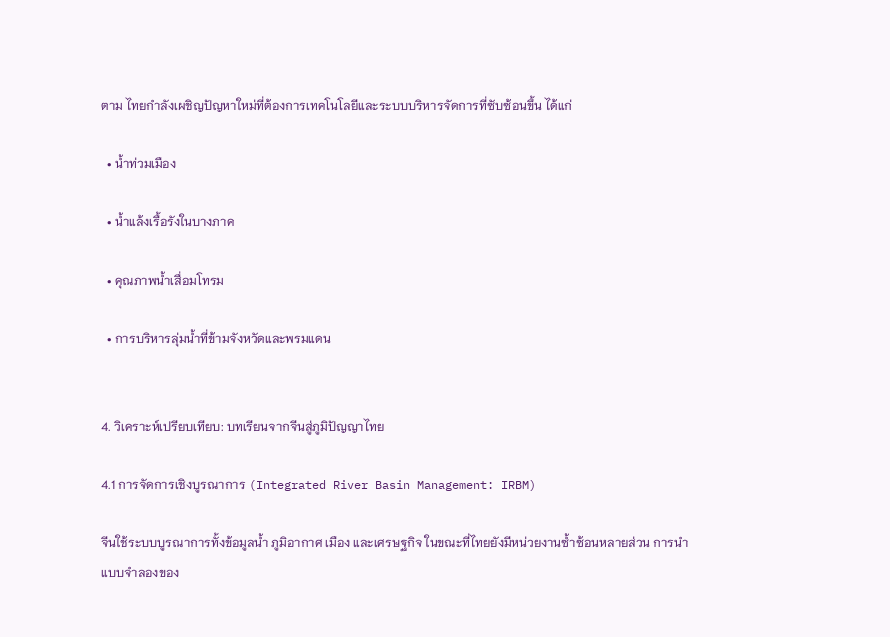ตาม ไทยกำลังเผชิญปัญหาใหม่ที่ต้องการเทคโนโลยีและระบบบริหารจัดการที่ซับซ้อนขึ้น ได้แก่

  • น้ำท่วมเมือง

  • น้ำแล้งเรื้อรังในบางภาค

  • คุณภาพน้ำเสื่อมโทรม

  • การบริหารลุ่มน้ำที่ข้ามจังหวัดและพรมแดน


4. วิเคราะห์เปรียบเทียบ: บทเรียนจากจีนสู่ภูมิปัญญาไทย

4.1 การจัดการเชิงบูรณาการ (Integrated River Basin Management: IRBM)

จีนใช้ระบบบูรณาการทั้งข้อมูลน้ำ ภูมิอากาศ เมือง และเศรษฐกิจ ในขณะที่ไทยยังมีหน่วยงานซ้ำซ้อนหลายส่วน การนำแบบจำลองของ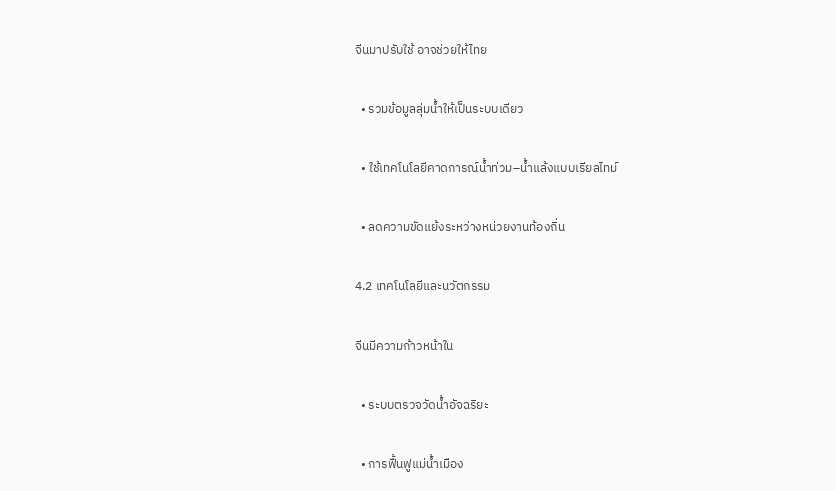จีนมาปรับใช้ อาจช่วยให้ไทย

  • รวมข้อมูลลุ่มน้ำให้เป็นระบบเดียว

  • ใช้เทคโนโลยีคาดการณ์น้ำท่วม–น้ำแล้งแบบเรียลไทม์

  • ลดความขัดแย้งระหว่างหน่วยงานท้องถิ่น

4.2 เทคโนโลยีและนวัตกรรม

จีนมีความก้าวหน้าใน

  • ระบบตรวจวัดน้ำอัจฉริยะ

  • การฟื้นฟูแม่น้ำเมือง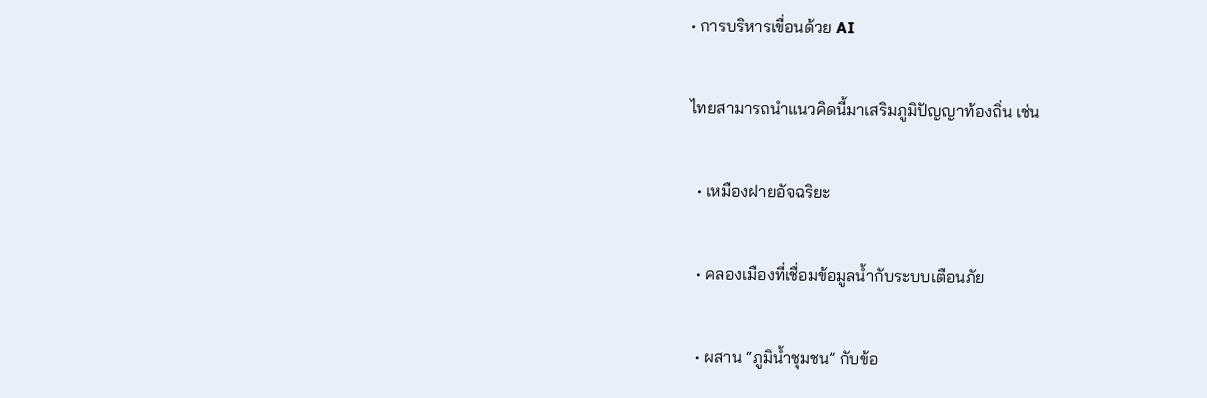• การบริหารเขื่อนด้วย AI

ไทยสามารถนำแนวคิดนี้มาเสริมภูมิปัญญาท้องถิ่น เช่น

  • เหมืองฝายอัจฉริยะ

  • คลองเมืองที่เชื่อมข้อมูลน้ำกับระบบเตือนภัย

  • ผสาน “ภูมิน้ำชุมชน” กับข้อ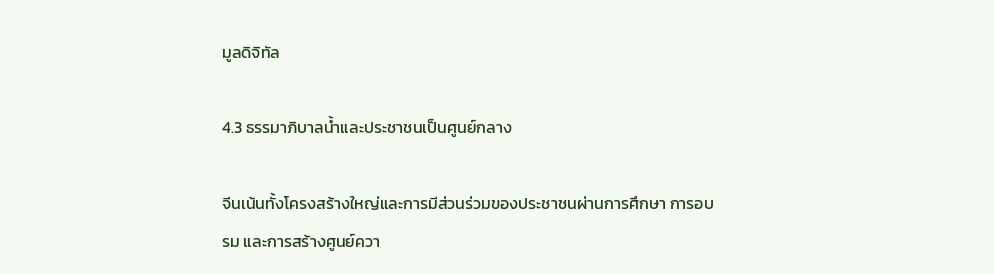มูลดิจิทัล

4.3 ธรรมาภิบาลน้ำและประชาชนเป็นศูนย์กลาง

จีนเน้นทั้งโครงสร้างใหญ่และการมีส่วนร่วมของประชาชนผ่านการศึกษา การอบรม และการสร้างศูนย์ควา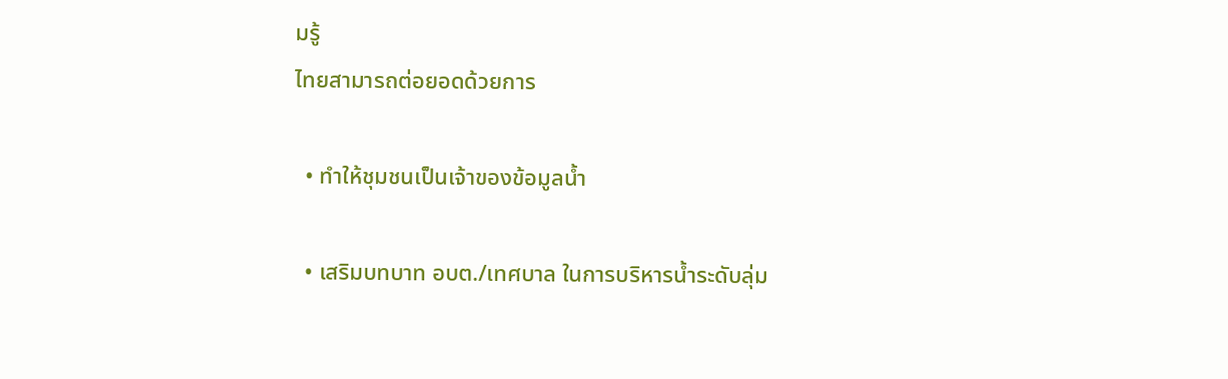มรู้
ไทยสามารถต่อยอดด้วยการ

  • ทำให้ชุมชนเป็นเจ้าของข้อมูลน้ำ

  • เสริมบทบาท อบต./เทศบาล ในการบริหารน้ำระดับลุ่ม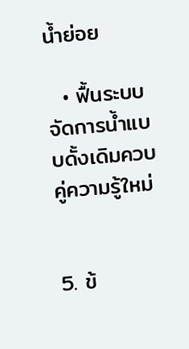น้ำย่อย

  • ฟื้นระบบจัดการน้ำแบบดั้งเดิมควบคู่ความรู้ใหม่


5. ข้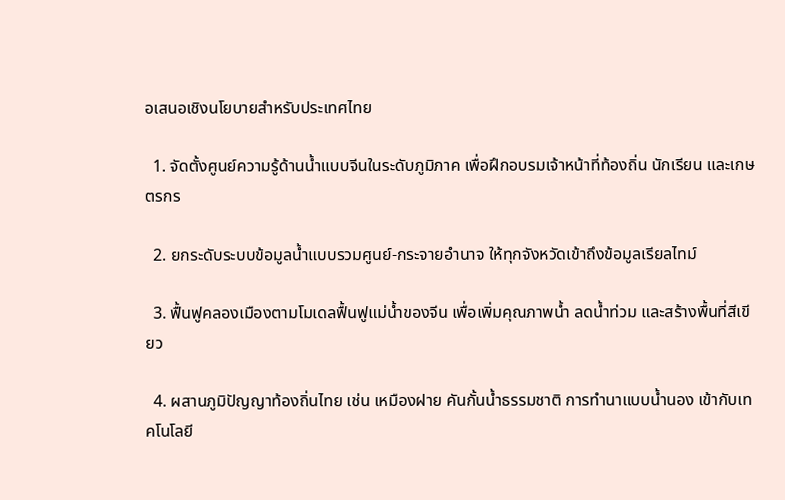อเสนอเชิงนโยบายสำหรับประเทศไทย

  1. จัดตั้งศูนย์ความรู้ด้านน้ำแบบจีนในระดับภูมิภาค เพื่อฝึกอบรมเจ้าหน้าที่ท้องถิ่น นักเรียน และเกษตรกร

  2. ยกระดับระบบข้อมูลน้ำแบบรวมศูนย์-กระจายอำนาจ ให้ทุกจังหวัดเข้าถึงข้อมูลเรียลไทม์

  3. ฟื้นฟูคลองเมืองตามโมเดลฟื้นฟูแม่น้ำของจีน เพื่อเพิ่มคุณภาพน้ำ ลดน้ำท่วม และสร้างพื้นที่สีเขียว

  4. ผสานภูมิปัญญาท้องถิ่นไทย เช่น เหมืองฝาย คันกั้นน้ำธรรมชาติ การทำนาแบบน้ำนอง เข้ากับเทคโนโลยี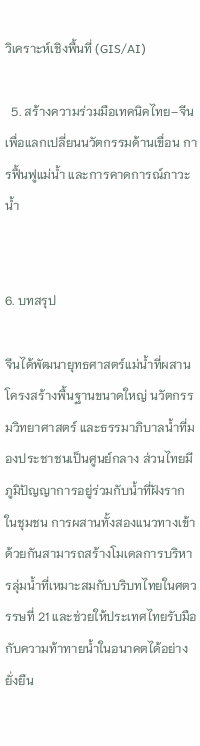วิเคราะห์เชิงพื้นที่ (GIS/AI)

  5. สร้างความร่วมมือเทคนิคไทย–จีน เพื่อแลกเปลี่ยนนวัตกรรมด้านเขื่อน การฟื้นฟูแม่น้ำ และการคาดการณ์ภาวะน้ำ


6. บทสรุป

จีนได้พัฒนายุทธศาสตร์แม่น้ำที่ผสานโครงสร้างพื้นฐานขนาดใหญ่ นวัตกรรมวิทยาศาสตร์ และธรรมาภิบาลน้ำที่มองประชาชนเป็นศูนย์กลาง ส่วนไทยมีภูมิปัญญาการอยู่ร่วมกับน้ำที่ฝังรากในชุมชน การผสานทั้งสองแนวทางเข้าด้วยกันสามารถสร้างโมเดลการบริหารลุ่มน้ำที่เหมาะสมกับบริบทไทยในศตวรรษที่ 21 และช่วยให้ประเทศไทยรับมือกับความท้าทายน้ำในอนาคตได้อย่างยั่งยืน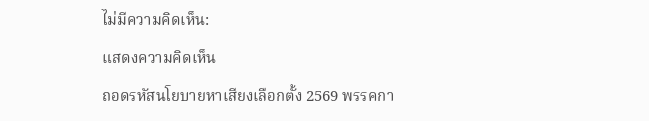ไม่มีความคิดเห็น:

แสดงความคิดเห็น

ถอดรหัสนโยบายหาเสียงเลือกตั้ง 2569 พรรคกา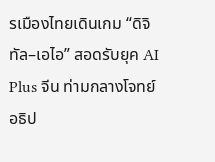รเมืองไทยเดินเกม “ดิจิทัล–เอไอ” สอดรับยุค AI Plus จีน ท่ามกลางโจทย์อธิป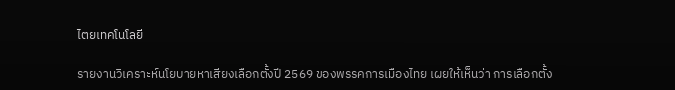ไตยเทคโนโลยี

รายงานวิเคราะห์นโยบายหาเสียงเลือกตั้งปี 2569 ของพรรคการเมืองไทย เผยให้เห็นว่า การเลือกตั้ง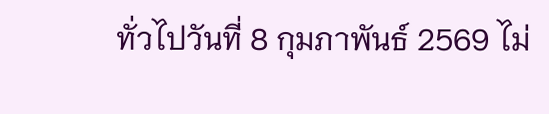ทั่วไปวันที่ 8 กุมภาพันธ์ 2569 ไม่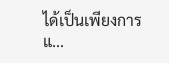ได้เป็นเพียงการแ...